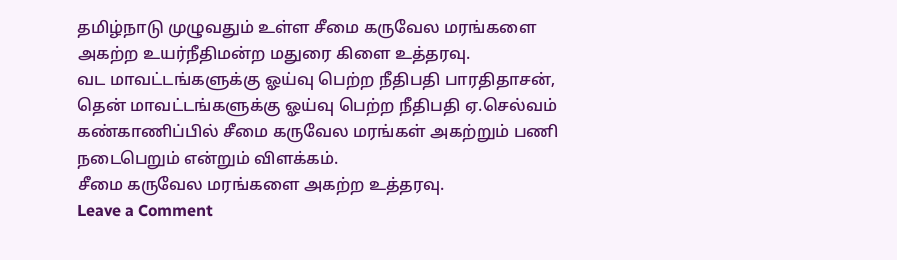தமிழ்நாடு முழுவதும் உள்ள சீமை கருவேல மரங்களை அகற்ற உயர்நீதிமன்ற மதுரை கிளை உத்தரவு.
வட மாவட்டங்களுக்கு ஓய்வு பெற்ற நீதிபதி பாரதிதாசன், தென் மாவட்டங்களுக்கு ஓய்வு பெற்ற நீதிபதி ஏ.செல்வம் கண்காணிப்பில் சீமை கருவேல மரங்கள் அகற்றும் பணி நடைபெறும் என்றும் விளக்கம்.
சீமை கருவேல மரங்களை அகற்ற உத்தரவு.
Leave a Comment